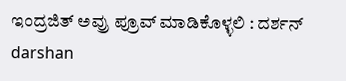ಇಂದ್ರಜಿತ್ ಅವ್ರು ಪ್ರೂವ್ ಮಾಡಿಕೊಳ್ಳಲಿ : ದರ್ಶನ್ darshan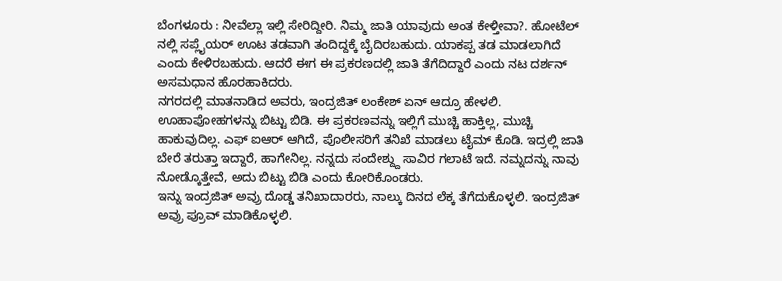ಬೆಂಗಳೂರು : ನೀವೆಲ್ಲಾ ಇಲ್ಲಿ ಸೇರಿದ್ದೀರಿ. ನಿಮ್ಮ ಜಾತಿ ಯಾವುದು ಅಂತ ಕೇಳ್ತೀವಾ?. ಹೋಟೆಲ್ ನಲ್ಲಿ ಸಪ್ಲೈಯರ್ ಊಟ ತಡವಾಗಿ ತಂದಿದ್ದಕ್ಕೆ ಬೈದಿರಬಹುದು. ಯಾಕಪ್ಪ ತಡ ಮಾಡಲಾಗಿದೆ ಎಂದು ಕೇಳಿರಬಹುದು. ಆದರೆ ಈಗ ಈ ಪ್ರಕರಣದಲ್ಲಿ ಜಾತಿ ತೆಗೆದಿದ್ದಾರೆ ಎಂದು ನಟ ದರ್ಶನ್ ಅಸಮಧಾನ ಹೊರಹಾಕಿದರು.
ನಗರದಲ್ಲಿ ಮಾತನಾಡಿದ ಅವರು, ಇಂದ್ರಜಿತ್ ಲಂಕೇಶ್ ಏನ್ ಆದ್ರೂ ಹೇಳಲಿ. ಊಹಾಪೋಹಗಳನ್ನು ಬಿಟ್ಟು ಬಿಡಿ. ಈ ಪ್ರಕರಣವನ್ನು ಇಲ್ಲಿಗೆ ಮುಚ್ಚಿ ಹಾಕ್ತಿಲ್ಲ, ಮುಚ್ಚಿ ಹಾಕುವುದಿಲ್ಲ. ಎಫ್ ಐಆರ್ ಆಗಿದೆ, ಪೊಲೀಸರಿಗೆ ತನಿಖೆ ಮಾಡಲು ಟೈಮ್ ಕೊಡಿ. ಇದ್ರಲ್ಲಿ ಜಾತಿ ಬೇರೆ ತರುತ್ತಾ ಇದ್ದಾರೆ, ಹಾಗೇನಿಲ್ಲ. ನನ್ನದು ಸಂದೇಶ್ದ್ದು ಸಾವಿರ ಗಲಾಟೆ ಇದೆ. ನಮ್ನದನ್ನು ನಾವು ನೋಡ್ಕೊತ್ತೇವೆ, ಅದು ಬಿಟ್ಟು ಬಿಡಿ ಎಂದು ಕೋರಿಕೊಂಡರು.
ಇನ್ನು ಇಂದ್ರಜಿತ್ ಅವ್ರು ದೊಡ್ಡ ತನಿಖಾದಾರರು, ನಾಲ್ಕು ದಿನದ ಲೆಕ್ಕ ತೆಗೆದುಕೊಳ್ಳಲಿ. ಇಂದ್ರಜಿತ್ ಅವ್ರು ಪ್ರೂವ್ ಮಾಡಿಕೊಳ್ಳಲಿ.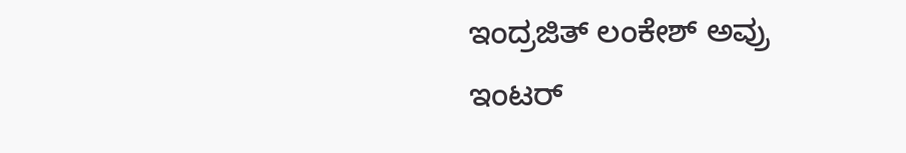ಇಂದ್ರಜಿತ್ ಲಂಕೇಶ್ ಅವ್ರು ಇಂಟರ್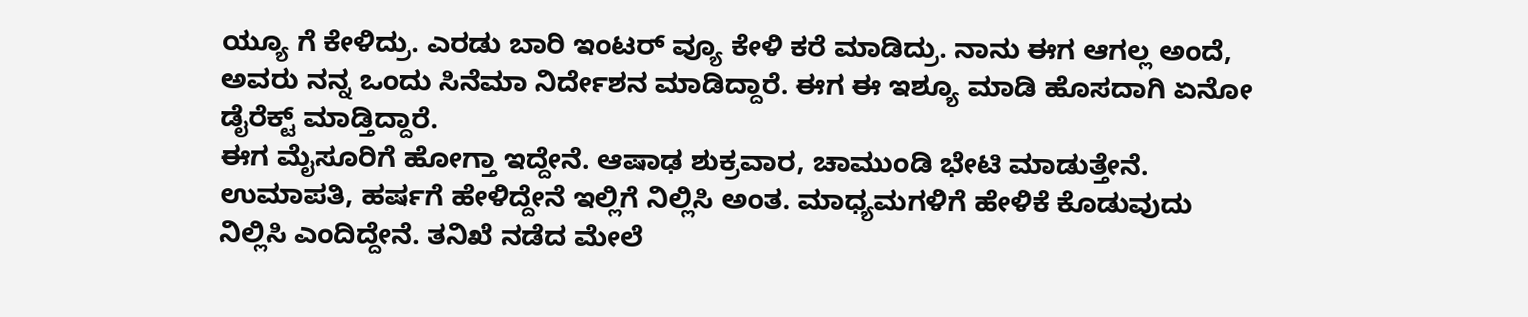ಯ್ಯೂ ಗೆ ಕೇಳಿದ್ರು. ಎರಡು ಬಾರಿ ಇಂಟರ್ ವ್ಯೂ ಕೇಳಿ ಕರೆ ಮಾಡಿದ್ರು. ನಾನು ಈಗ ಆಗಲ್ಲ ಅಂದೆ, ಅವರು ನನ್ನ ಒಂದು ಸಿನೆಮಾ ನಿರ್ದೇಶನ ಮಾಡಿದ್ದಾರೆ. ಈಗ ಈ ಇಶ್ಯೂ ಮಾಡಿ ಹೊಸದಾಗಿ ಏನೋ ಡೈರೆಕ್ಟ್ ಮಾಡ್ತಿದ್ದಾರೆ.
ಈಗ ಮೈಸೂರಿಗೆ ಹೋಗ್ತಾ ಇದ್ದೇನೆ. ಆಷಾಢ ಶುಕ್ರವಾರ, ಚಾಮುಂಡಿ ಭೇಟಿ ಮಾಡುತ್ತೇನೆ. ಉಮಾಪತಿ, ಹರ್ಷಗೆ ಹೇಳಿದ್ದೇನೆ ಇಲ್ಲಿಗೆ ನಿಲ್ಲಿಸಿ ಅಂತ. ಮಾಧ್ಯಮಗಳಿಗೆ ಹೇಳಿಕೆ ಕೊಡುವುದು ನಿಲ್ಲಿಸಿ ಎಂದಿದ್ದೇನೆ. ತನಿಖೆ ನಡೆದ ಮೇಲೆ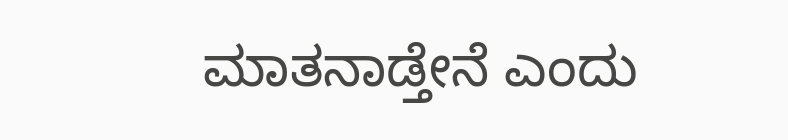ಮಾತನಾಡ್ತೇನೆ ಎಂದು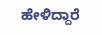ಹೇಳಿದ್ದಾರೆ